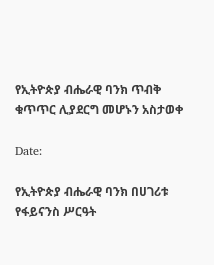የኢትዮጵያ ብሔራዊ ባንክ ጥብቅ ቁጥጥር ሊያደርግ መሆኑን አስታወቀ

Date:

የኢትዮጵያ ብሔራዊ ባንክ በሀገሪቱ የፋይናንስ ሥርዓት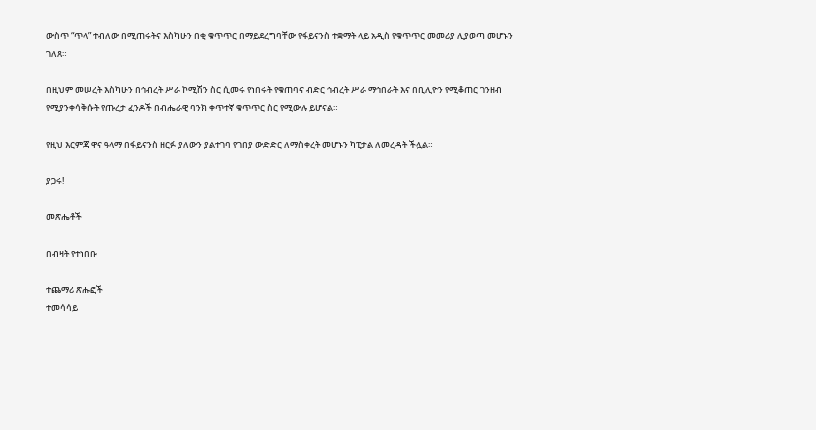ውስጥ “ጥላ” ተብለው በሚጠሩትና እስካሁን በቂ ቁጥጥር በማይደረግባቸው የፋይናንስ ተቋማት ላይ አዲስ የቁጥጥር መመሪያ ሊያወጣ መሆኑን ገለጸ።

በዚህም መሠረት እስካሁን በኅብረት ሥራ ኮሚሽን ስር ሲመሩ የነበሩት የቁጠባና ብድር ኅብረት ሥራ ማኅበራት እና በቢሊዮን የሚቆጠር ገንዘብ የሚያንቀሳቅሱት የጡረታ ፈንዶች በብሔራዊ ባንክ ቀጥተኛ ቁጥጥር ስር የሚውሉ ይሆናል።

የዚህ እርምጃ ዋና ዓላማ በፋይናንስ ዘርፉ ያለውን ያልተገባ የገበያ ውድድር ለማስቀረት መሆኑን ካፒታል ለመረዳት ችሏል።

ያጋሩ!

መጽሔቶች

በብዛት የተነበቡ

ተጨማሪ ጽሑፎች
ተመሳሳይ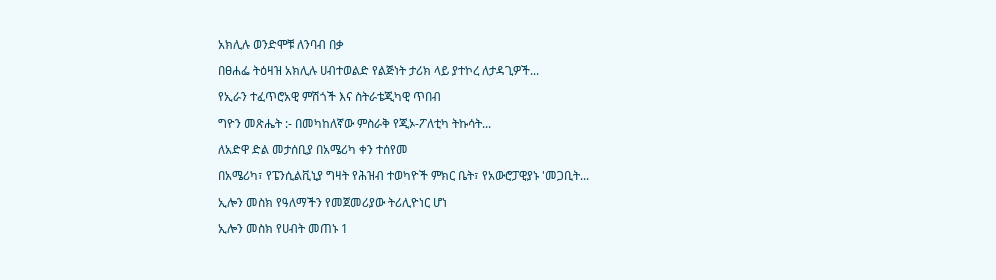አክሊሉ ወንድሞቹ ለንባብ በቃ

በፀሐፌ ትዕዛዝ አክሊሉ ሀብተወልድ የልጅነት ታሪክ ላይ ያተኮረ ለታዳጊዎች...

የኢራን ተፈጥሮአዊ ምሽጎች እና ስትራቴጂካዊ ጥበብ

ግዮን መጽሔት :- በመካከለኛው ምስራቅ የጂኦ-ፖለቲካ ትኩሳት...

ለአድዋ ድል መታሰቢያ በአሜሪካ ቀን ተሰየመ

በአሜሪካ፣ የፔንሲልቪኒያ ግዛት የሕዝብ ተወካዮች ምክር ቤት፣ የአውሮፓዊያኑ 'መጋቢት...

ኢሎን መስክ የዓለማችን የመጀመሪያው ትሪሊዮነር ሆነ

ኢሎን መስክ የሀብት መጠኑ 1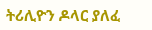ትሪሊዮን ዶላር ያለፈ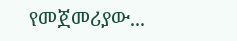የመጀመሪያው...